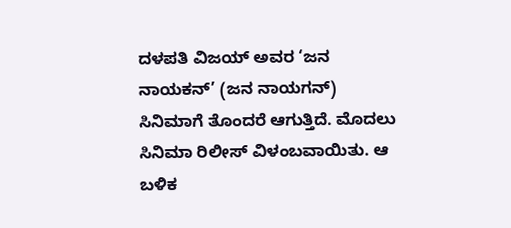ದಳಪತಿ ವಿಜಯ್ ಅವರ ‘ಜನ ನಾಯಕನ್’ (ಜನ ನಾಯಗನ್) ಸಿನಿಮಾಗೆ ತೊಂದರೆ ಆಗುತ್ತಿದೆ. ಮೊದಲು ಸಿನಿಮಾ ರಿಲೀಸ್ ವಿಳಂಬವಾಯಿತು. ಆ ಬಳಿಕ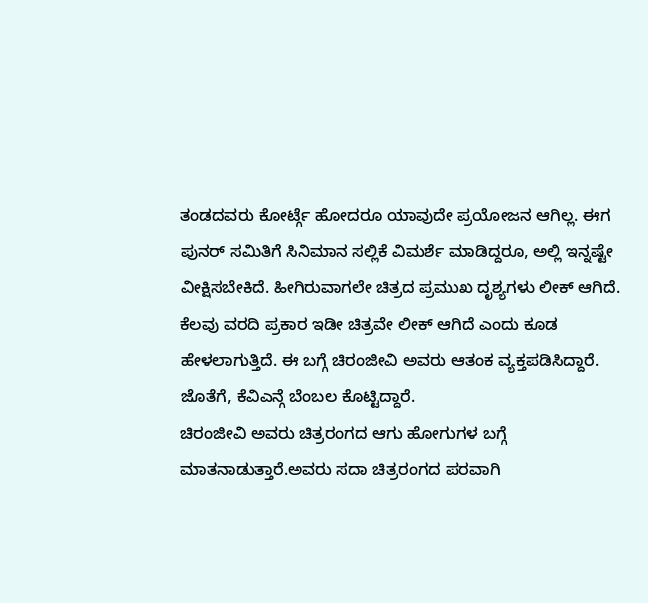ತಂಡದವರು ಕೋರ್ಟ್ಗೆ ಹೋದರೂ ಯಾವುದೇ ಪ್ರಯೋಜನ ಆಗಿಲ್ಲ. ಈಗ ಪುನರ್ ಸಮಿತಿಗೆ ಸಿನಿಮಾನ ಸಲ್ಲಿಕೆ ವಿಮರ್ಶೆ ಮಾಡಿದ್ದರೂ, ಅಲ್ಲಿ ಇನ್ನಷ್ಟೇ ವೀಕ್ಷಿಸಬೇಕಿದೆ. ಹೀಗಿರುವಾಗಲೇ ಚಿತ್ರದ ಪ್ರಮುಖ ದೃಶ್ಯಗಳು ಲೀಕ್ ಆಗಿದೆ. ಕೆಲವು ವರದಿ ಪ್ರಕಾರ ಇಡೀ ಚಿತ್ರವೇ ಲೀಕ್ ಆಗಿದೆ ಎಂದು ಕೂಡ ಹೇಳಲಾಗುತ್ತಿದೆ. ಈ ಬಗ್ಗೆ ಚಿರಂಜೀವಿ ಅವರು ಆತಂಕ ವ್ಯಕ್ತಪಡಿಸಿದ್ದಾರೆ. ಜೊತೆಗೆ, ಕೆವಿಎನ್ಗೆ ಬೆಂಬಲ ಕೊಟ್ಟಿದ್ದಾರೆ.
ಚಿರಂಜೀವಿ ಅವರು ಚಿತ್ರರಂಗದ ಆಗು ಹೋಗುಗಳ ಬಗ್ಗೆ ಮಾತನಾಡುತ್ತಾರೆ.ಅವರು ಸದಾ ಚಿತ್ರರಂಗದ ಪರವಾಗಿ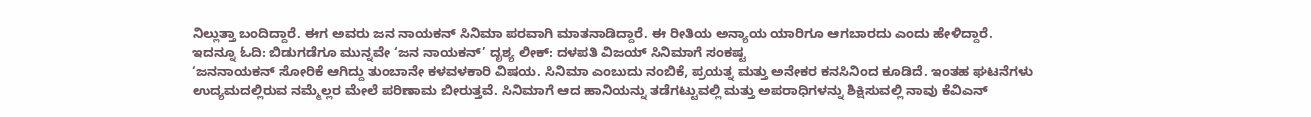ನಿಲ್ಲುತ್ತಾ ಬಂದಿದ್ದಾರೆ. ಈಗ ಅವರು ಜನ ನಾಯಕನ್ ಸಿನಿಮಾ ಪರವಾಗಿ ಮಾತನಾಡಿದ್ದಾರೆ. ಈ ರೀತಿಯ ಅನ್ಯಾಯ ಯಾರಿಗೂ ಆಗಬಾರದು ಎಂದು ಹೇಳಿದ್ದಾರೆ.
ಇದನ್ನೂ ಓದಿ: ಬಿಡುಗಡೆಗೂ ಮುನ್ನವೇ ‘ಜನ ನಾಯಕನ್’ ದೃಶ್ಯ ಲೀಕ್: ದಳಪತಿ ವಿಜಯ್ ಸಿನಿಮಾಗೆ ಸಂಕಷ್ಟ
‘ಜನನಾಯಕನ್ ಸೋರಿಕೆ ಆಗಿದ್ದು ತುಂಬಾನೇ ಕಳವಳಕಾರಿ ವಿಷಯ. ಸಿನಿಮಾ ಎಂಬುದು ನಂಬಿಕೆ, ಪ್ರಯತ್ನ ಮತ್ತು ಅನೇಕರ ಕನಸಿನಿಂದ ಕೂಡಿದೆ. ಇಂತಹ ಘಟನೆಗಳು ಉದ್ಯಮದಲ್ಲಿರುವ ನಮ್ಮೆಲ್ಲರ ಮೇಲೆ ಪರಿಣಾಮ ಬೀರುತ್ತವೆ. ಸಿನಿಮಾಗೆ ಆದ ಹಾನಿಯನ್ನು ತಡೆಗಟ್ಟುವಲ್ಲಿ ಮತ್ತು ಅಪರಾಧಿಗಳನ್ನು ಶಿಕ್ಷಿಸುವಲ್ಲಿ ನಾವು ಕೆವಿಎನ್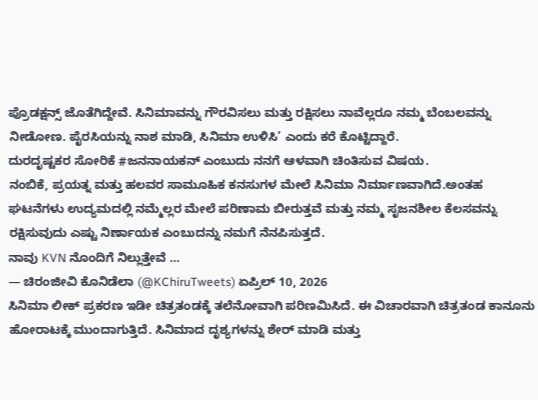ಪ್ರೊಡಕ್ಷನ್ಸ್ ಜೊತೆಗಿದ್ದೇವೆ. ಸಿನಿಮಾವನ್ನು ಗೌರವಿಸಲು ಮತ್ತು ರಕ್ಷಿಸಲು ನಾವೆಲ್ಲರೂ ನಮ್ಮ ಬೆಂಬಲವನ್ನು ನೀಡೋಣ. ಪೈರಸಿಯನ್ನು ನಾಶ ಮಾಡಿ, ಸಿನಿಮಾ ಉಳಿಸಿ’ ಎಂದು ಕರೆ ಕೊಟ್ಟಿದ್ದಾರೆ.
ದುರದೃಷ್ಟಕರ ಸೋರಿಕೆ #ಜನನಾಯಕನ್ ಎಂಬುದು ನನಗೆ ಆಳವಾಗಿ ಚಿಂತಿಸುವ ವಿಷಯ.
ನಂಬಿಕೆ, ಪ್ರಯತ್ನ ಮತ್ತು ಹಲವರ ಸಾಮೂಹಿಕ ಕನಸುಗಳ ಮೇಲೆ ಸಿನಿಮಾ ನಿರ್ಮಾಣವಾಗಿದೆ.ಅಂತಹ ಘಟನೆಗಳು ಉದ್ಯಮದಲ್ಲಿ ನಮ್ಮೆಲ್ಲರ ಮೇಲೆ ಪರಿಣಾಮ ಬೀರುತ್ತವೆ ಮತ್ತು ನಮ್ಮ ಸೃಜನಶೀಲ ಕೆಲಸವನ್ನು ರಕ್ಷಿಸುವುದು ಎಷ್ಟು ನಿರ್ಣಾಯಕ ಎಂಬುದನ್ನು ನಮಗೆ ನೆನಪಿಸುತ್ತದೆ.
ನಾವು KVN ನೊಂದಿಗೆ ನಿಲ್ಲುತ್ತೇವೆ …
— ಚಿರಂಜೀವಿ ಕೊನಿಡೆಲಾ (@KChiruTweets) ಏಪ್ರಿಲ್ 10, 2026
ಸಿನಿಮಾ ಲೀಕ್ ಪ್ರಕರಣ ಇಡೀ ಚಿತ್ರತಂಡಕ್ಕೆ ತಲೆನೋವಾಗಿ ಪರಿಣಮಿಸಿದೆ. ಈ ವಿಚಾರವಾಗಿ ಚಿತ್ರತಂಡ ಕಾನೂನು ಹೋರಾಟಕ್ಕೆ ಮುಂದಾಗುತ್ತಿದೆ. ಸಿನಿಮಾದ ದೃಶ್ಯಗಳನ್ನು ಶೇರ್ ಮಾಡಿ ಮತ್ತು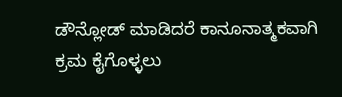ಡೌನ್ಲೋಡ್ ಮಾಡಿದರೆ ಕಾನೂನಾತ್ಮಕವಾಗಿ ಕ್ರಮ ಕೈಗೊಳ್ಳಲು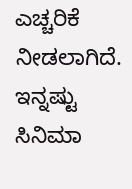ಎಚ್ಚರಿಕೆ ನೀಡಲಾಗಿದೆ.
ಇನ್ನಷ್ಟು ಸಿನಿಮಾ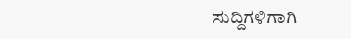ಸುದ್ದಿಗಳಿಗಾಗಿ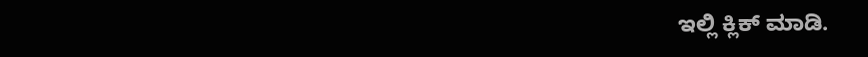ಇಲ್ಲಿ ಕ್ಲಿಕ್ ಮಾಡಿ.